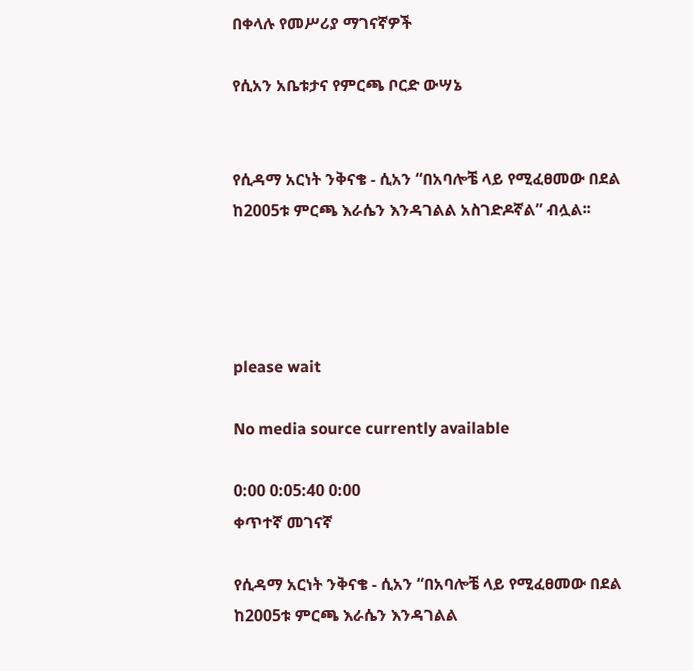በቀላሉ የመሥሪያ ማገናኛዎች

የሲአን አቤቱታና የምርጫ ቦርድ ውሣኔ


የሲዳማ አርነት ንቅናቄ - ሲአን “በአባሎቼ ላይ የሚፈፀመው በደል ከ2005ቱ ምርጫ እራሴን እንዳገልል አስገድዶኛል” ብሏል፡፡




please wait

No media source currently available

0:00 0:05:40 0:00
ቀጥተኛ መገናኛ

የሲዳማ አርነት ንቅናቄ - ሲአን “በአባሎቼ ላይ የሚፈፀመው በደል ከ2005ቱ ምርጫ እራሴን እንዳገልል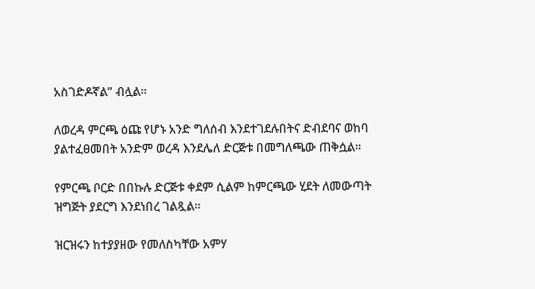አስገድዶኛል” ብሏል፡፡

ለወረዳ ምርጫ ዕጩ የሆኑ አንድ ግለሰብ እንደተገደሉበትና ድብደባና ወከባ ያልተፈፀመበት አንድም ወረዳ እንደሌለ ድርጅቱ በመግለጫው ጠቅሷል፡፡

የምርጫ ቦርድ በበኩሉ ድርጅቱ ቀደም ሲልም ከምርጫው ሂደት ለመውጣት ዝግጅት ያደርግ እንደነበረ ገልጿል፡፡

ዝርዝሩን ከተያያዘው የመለስካቸው አምሃ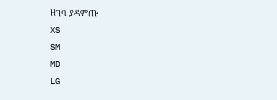ዘገባ ያዳምጡ
XS
SM
MD
LG